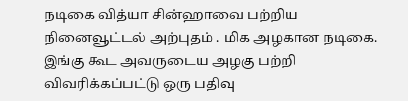நடிகை வித்யா சின்ஹாவை பற்றிய நினைவூட்டல் அற்புதம் . மிக அழகான நடிகை. இங்கு கூட அவருடைய அழகு பற்றி விவரிக்கப்பட்டு ஒரு பதிவு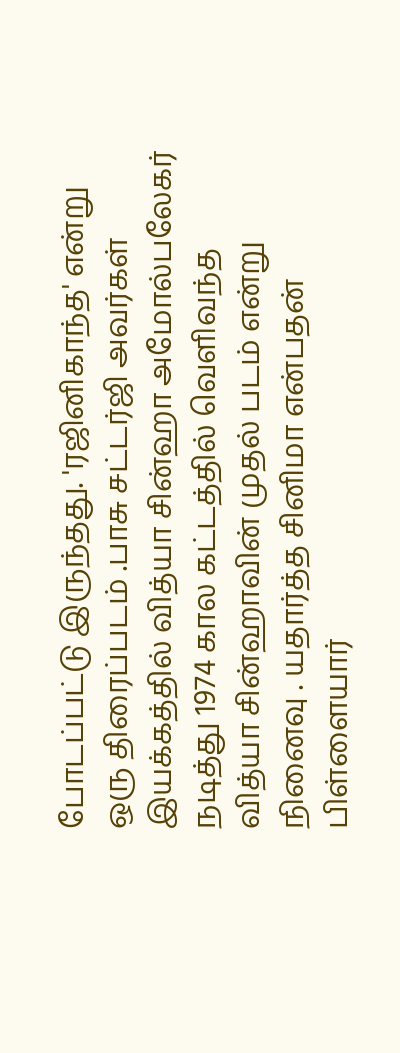போடப்பட்டு இருந்தது. 'ரஜினிகாந்த' என்று ஒரு திரைப்படம் .பாசு சட்டர்ஜி அவர்கள் இயக்கத்தில் வித்யா சின்ஹா அமோல்பலேகர் நடித்து 1974 கால கட்டத்தில் வெளிவந்த வித்யா சின்ஹாவின் முதல் படம் என்று நினைவு . யதார்த்த சினிமா என்பதன் பிள்ளையார்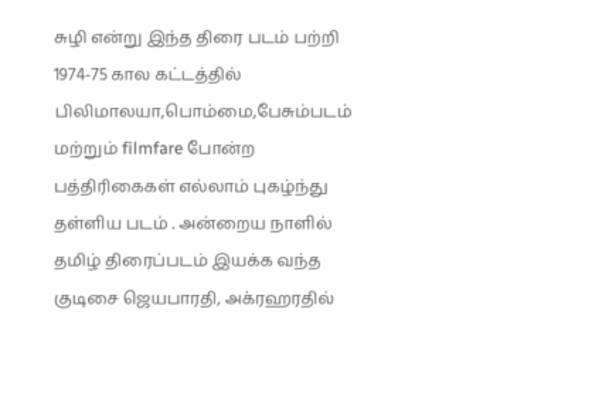சுழி என்று இந்த திரை படம் பற்றி 1974-75 கால கட்டத்தில் பிலிமாலயா,பொம்மை,பேசும்படம் மற்றும் filmfare போன்ற பத்திரிகைகள் எல்லாம் புகழ்ந்து தள்ளிய படம் . அன்றைய நாளில் தமிழ் திரைப்படம் இயக்க வந்த குடிசை ஜெயபாரதி, அக்ரஹரதில்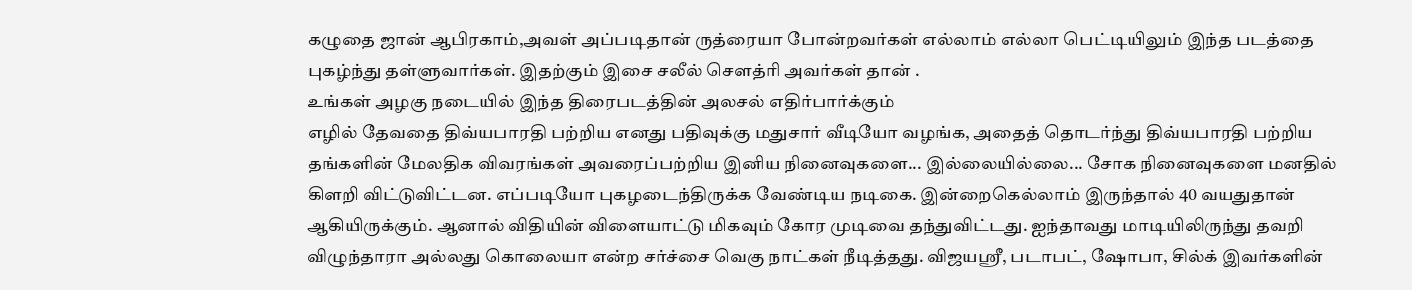கழுதை ஜான் ஆபிரகாம்,அவள் அப்படிதான் ருத்ரையா போன்றவர்கள் எல்லாம் எல்லா பெட்டியிலும் இந்த படத்தை புகழ்ந்து தள்ளுவார்கள். இதற்கும் இசை சலீல் சௌத்ரி அவர்கள் தான் .
உங்கள் அழகு நடையில் இந்த திரைபடத்தின் அலசல் எதிர்பார்க்கும்
எழில் தேவதை திவ்யபாரதி பற்றிய எனது பதிவுக்கு மதுசார் வீடியோ வழங்க, அதைத் தொடர்ந்து திவ்யபாரதி பற்றிய தங்களின் மேலதிக விவரங்கள் அவரைப்பற்றிய இனிய நினைவுகளை... இல்லையில்லை... சோக நினைவுகளை மனதில் கிளறி விட்டுவிட்டன. எப்படியோ புகழடைந்திருக்க வேண்டிய நடிகை. இன்றைகெல்லாம் இருந்தால் 40 வயதுதான் ஆகியிருக்கும். ஆனால் விதியின் விளையாட்டு மிகவும் கோர முடிவை தந்துவிட்டது. ஐந்தாவது மாடியிலிருந்து தவறி விழுந்தாரா அல்லது கொலையா என்ற சர்ச்சை வெகு நாட்கள் நீடித்தது. விஜயஸ்ரீ, படாபட், ஷோபா, சில்க் இவர்களின்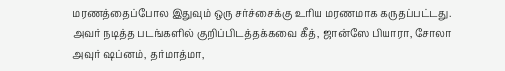மரணத்தைப்போல இதுவும் ஒரு சர்ச்சைக்கு உரிய மரணமாக கருதப்பட்டது.
அவர் நடித்த படங்களில் குறிப்பிடத்தக்கவை கீத், ஜான்ஸே பியாரா, சோலா அவுர் ஷப்னம், தர்மாத்மா,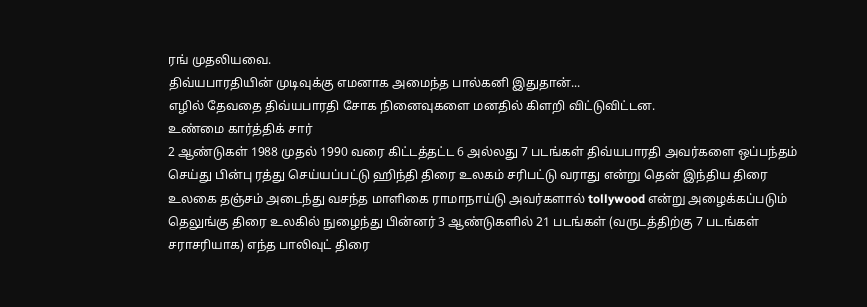ரங் முதலியவை.
திவ்யபாரதியின் முடிவுக்கு எமனாக அமைந்த பால்கனி இதுதான்...
எழில் தேவதை திவ்யபாரதி சோக நினைவுகளை மனதில் கிளறி விட்டுவிட்டன.
உண்மை கார்த்திக் சார்
2 ஆண்டுகள் 1988 முதல் 1990 வரை கிட்டத்தட்ட 6 அல்லது 7 படங்கள் திவ்யபாரதி அவர்களை ஒப்பந்தம் செய்து பின்பு ரத்து செய்யப்பட்டு ஹிந்தி திரை உலகம் சரிபட்டு வராது என்று தென் இந்திய திரை உலகை தஞ்சம் அடைந்து வசந்த மாளிகை ராமாநாய்டு அவர்களால் tollywood என்று அழைக்கப்படும் தெலுங்கு திரை உலகில் நுழைந்து பின்னர் 3 ஆண்டுகளில் 21 படங்கள் (வருடத்திற்கு 7 படங்கள் சராசரியாக) எந்த பாலிவுட் திரை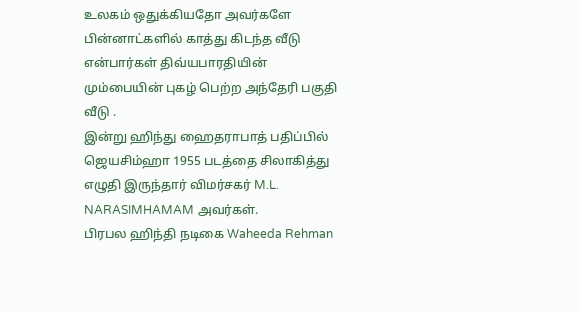உலகம் ஒதுக்கியதோ அவர்களே பின்னாட்களில் காத்து கிடந்த வீடு என்பார்கள் திவ்யபாரதியின் மும்பையின் புகழ் பெற்ற அந்தேரி பகுதி வீடு .
இன்று ஹிந்து ஹைதராபாத் பதிப்பில் ஜெயசிம்ஹா 1955 படத்தை சிலாகித்து எழுதி இருந்தார் விமர்சகர் M.L. NARASIMHAMAM அவர்கள்.
பிரபல ஹிந்தி நடிகை Waheeda Rehman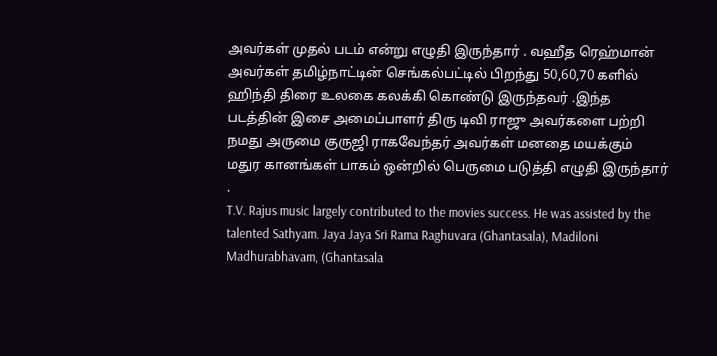அவர்கள் முதல் படம் என்று எழுதி இருந்தார் . வஹீத ரெஹ்மான் அவர்கள் தமிழ்நாட்டின் செங்கல்பட்டில் பிறந்து 50,60,70 களில் ஹிந்தி திரை உலகை கலக்கி கொண்டு இருந்தவர் .இந்த படத்தின் இசை அமைப்பாளர் திரு டிவி ராஜு அவர்களை பற்றி நமது அருமை குருஜி ராகவேந்தர் அவர்கள் மனதை மயக்கும் மதுர கானங்கள் பாகம் ஒன்றில் பெருமை படுத்தி எழுதி இருந்தார் .
T.V. Rajus music largely contributed to the movies success. He was assisted by the talented Sathyam. Jaya Jaya Sri Rama Raghuvara (Ghantasala), Madiloni Madhurabhavam, (Ghantasala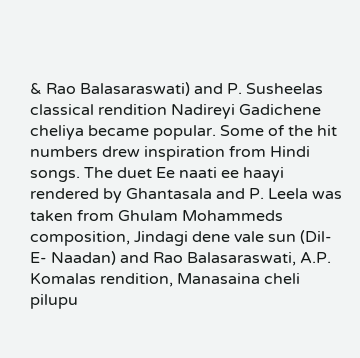& Rao Balasaraswati) and P. Susheelas classical rendition Nadireyi Gadichene cheliya became popular. Some of the hit numbers drew inspiration from Hindi songs. The duet Ee naati ee haayi rendered by Ghantasala and P. Leela was taken from Ghulam Mohammeds composition, Jindagi dene vale sun (Dil- E- Naadan) and Rao Balasaraswati, A.P. Komalas rendition, Manasaina cheli pilupu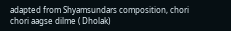adapted from Shyamsundars composition, chori chori aagse dilme ( Dholak)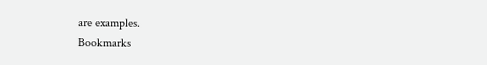are examples.
Bookmarks